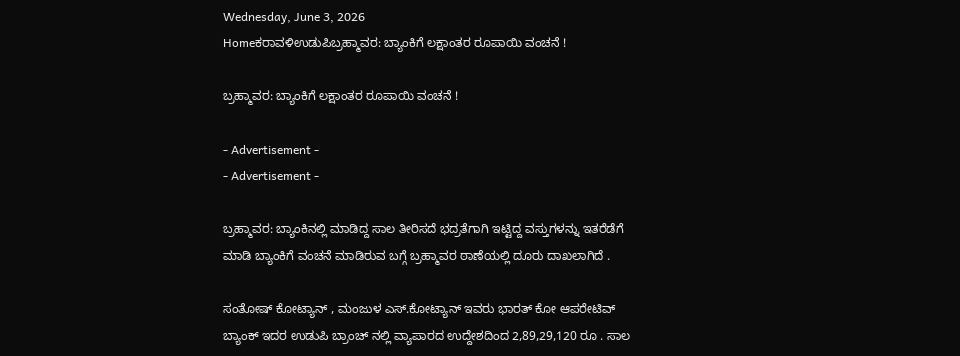Wednesday, June 3, 2026
Homeಕರಾವಳಿಉಡುಪಿಬ್ರಹ್ಮಾವರ: ಬ್ಯಾಂಕಿಗೆ ಲಕ್ಷಾಂತರ ರೂಪಾಯಿ ವಂಚನೆ !

ಬ್ರಹ್ಮಾವರ: ಬ್ಯಾಂಕಿಗೆ ಲಕ್ಷಾಂತರ ರೂಪಾಯಿ ವಂಚನೆ !

- Advertisement -
- Advertisement -

ಬ್ರಹ್ಮಾವರ: ಬ್ಯಾಂಕಿನಲ್ಲಿ ಮಾಡಿದ್ದ ಸಾಲ ತೀರಿಸದೆ ಭದ್ರತೆಗಾಗಿ ಇಟ್ಟಿದ್ದ ವಸ್ತುಗಳನ್ನು ಇತರೆಡೆಗೆ ಮಾಡಿ ಬ್ಯಾಂಕಿಗೆ ವಂಚನೆ ಮಾಡಿರುವ ಬಗ್ಗೆ ಬ್ರಹ್ಮಾವರ ಠಾಣೆಯಲ್ಲಿ ದೂರು ದಾಖಲಾಗಿದೆ .

ಸಂತೋಷ್ ಕೋಟ್ಯಾನ್ , ಮಂಜುಳ ಎಸ್.ಕೋಟ್ಯಾನ್ ಇವರು ಭಾರತ್ ಕೋ ಆಪರೇಟಿವ್ ಬ್ಯಾಂಕ್ ಇದರ ಉಡುಪಿ ಬ್ರಾಂಚ್ ನಲ್ಲಿ ವ್ಯಾಪಾರದ ಉದ್ದೇಶದಿಂದ 2,89,29,120 ರೂ . ಸಾಲ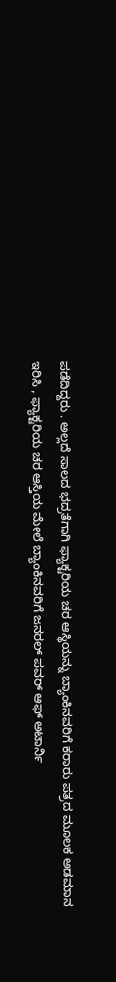ಪಡೆದಿದ್ದರು . ಅಲ್ಲದೆ ಸಾಲದ ಭದ್ರತೆಗಾಗಿ ಫ್ಯಾಕ್ಟರಿಯ ಚರ ಆಸ್ಥಿಯನ್ನು ಬ್ಯಾಂಕಿನವರಿಗೆ ಕರಾರು ಪತ್ರದ ಮೂಲಕ ಅಡಮಾನ ಇರಿಸಿ , ಫ್ಯಾಕ್ಟರಿಯ ಚರ ಆಸ್ತಿಯ ಮೇಲೆ ಬ್ಯಾಂಕಿನವರಿಗೆ ಜನರಲ್ ಪವರ್ ಆಫ್ ಅಟಾರ್ನಿ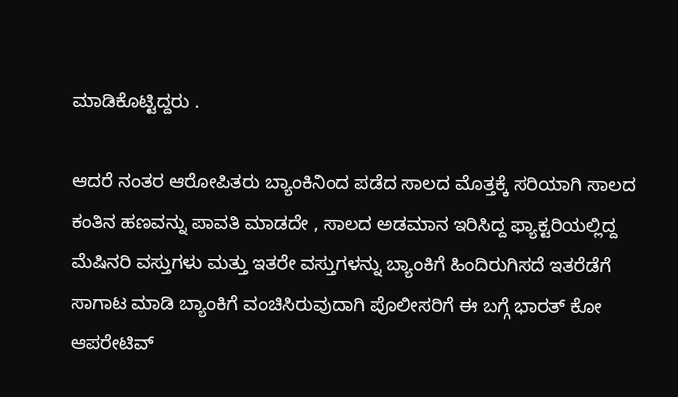ಮಾಡಿಕೊಟ್ಟಿದ್ದರು .

ಆದರೆ ನಂತರ ಆರೋಪಿತರು ಬ್ಯಾಂಕಿನಿಂದ ಪಡೆದ ಸಾಲದ ಮೊತ್ತಕ್ಕೆ ಸರಿಯಾಗಿ ಸಾಲದ ಕಂತಿನ ಹಣವನ್ನು ಪಾವತಿ ಮಾಡದೇ , ಸಾಲದ ಅಡಮಾನ ಇರಿಸಿದ್ದ ಫ್ಯಾಕ್ಟರಿಯಲ್ಲಿದ್ದ ಮೆಷಿನರಿ ವಸ್ತುಗಳು ಮತ್ತು ಇತರೇ ವಸ್ತುಗಳನ್ನು ಬ್ಯಾಂಕಿಗೆ ಹಿಂದಿರುಗಿಸದೆ ಇತರೆಡೆಗೆ ಸಾಗಾಟ ಮಾಡಿ ಬ್ಯಾಂಕಿಗೆ ವಂಚಿಸಿರುವುದಾಗಿ ಪೊಲೀಸರಿಗೆ ಈ ಬಗ್ಗೆ ಭಾರತ್ ಕೋ ಆಪರೇಟಿವ್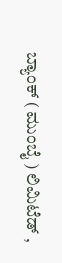ಬ್ಯಾಂಕ್ ( ಮುಂಬೈ ) ಲಿಮಿಟೆಡ್ ,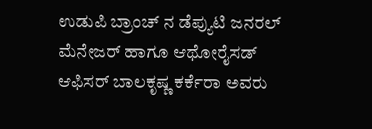ಉಡುಪಿ ಬ್ರಾಂಚ್ ನ ಡೆಪ್ಯುಟಿ ಜನರಲ್ ಮೆನೇಜರ್ ಹಾಗೂ ಆಥೋರೈಸಡ್ ಆಫಿಸರ್ ಬಾಲಕೃಷ್ಣ ಕರ್ಕೆರಾ ಅವರು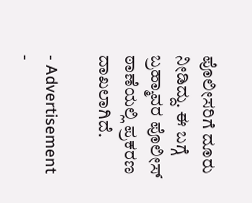ಪೊಲೀಸರಿಗೆ ದೂರು ನೀಡಿದ್ದು. ಈ ಬಗ್ಗೆ ಬ್ರಹ್ಮಾವರ ಪೊಲೀಸ್ ಠಾಣೆಯಲ್ಲಿ ಪ್ರಕರಣ ದಾಖಲಾಗಿದೆ.

- Advertisement -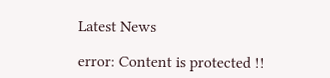Latest News

error: Content is protected !!